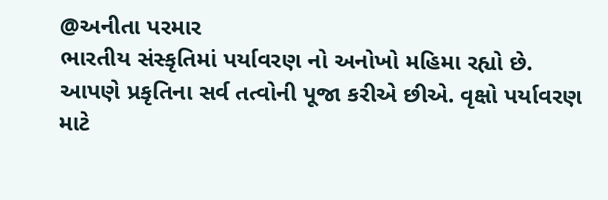@અનીતા પરમાર
ભારતીય સંસ્કૃતિમાં પર્યાવરણ નો અનોખો મહિમા રહ્યો છે. આપણે પ્રકૃતિના સર્વ તત્વોની પૂજા કરીએ છીએ. વૃક્ષો પર્યાવરણ માટે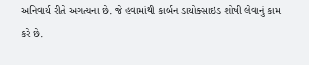અનિવાર્ય રીતે અગત્યના છે. જે હવામાંથી કાર્બન ડાયોક્સાઇડ શોષી લેવાનું કામ કરે છે.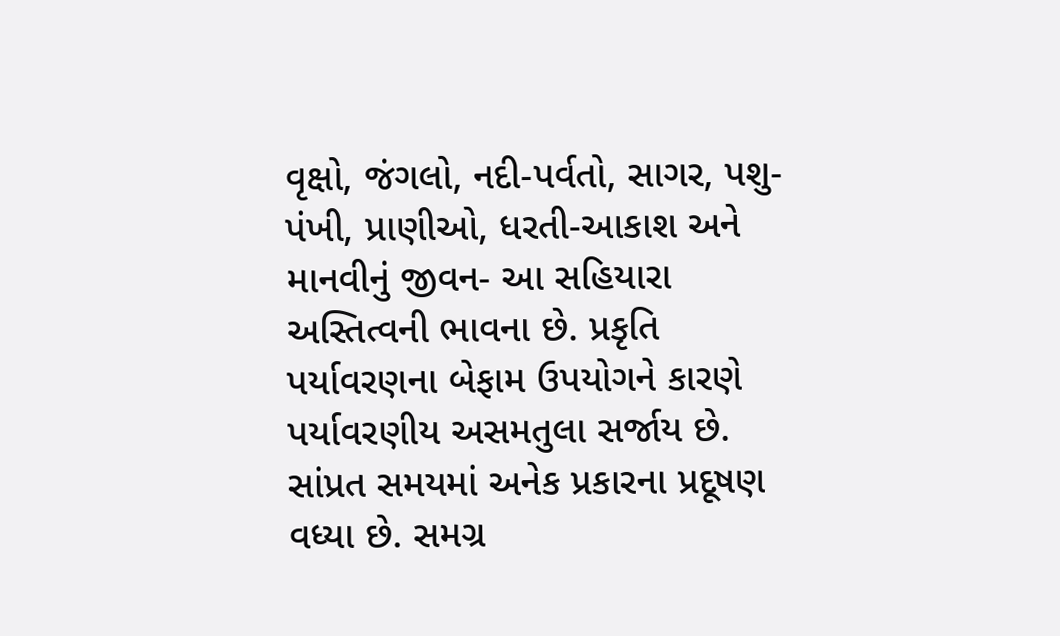વૃક્ષો, જંગલો, નદી-પર્વતો, સાગર, પશુ-પંખી, પ્રાણીઓ, ધરતી-આકાશ અને માનવીનું જીવન- આ સહિયારા અસ્તિત્વની ભાવના છે. પ્રકૃતિ પર્યાવરણના બેફામ ઉપયોગને કારણે પર્યાવરણીય અસમતુલા સર્જાય છે.
સાંપ્રત સમયમાં અનેક પ્રકારના પ્રદૂષણ વધ્યા છે. સમગ્ર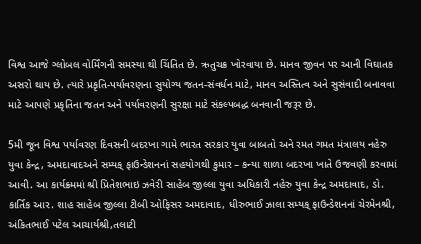વિશ્વ આજે ગ્લોબલ વોર્મિંગની સમસ્યા થી ચિંતિત છે. ઋતુચક્ર ખોરવાયા છે. માનવ જીવન પર આની વિઘાતક અસરો થાય છે. ત્યારે પ્રકૃતિ-પર્યાવરણના સુયોગ્ય જતન-સંવર્ધન માટે, માનવ અસ્તિત્વ અને સુસંવાદી બનાવવા માટે આપણે પ્રકૃતિના જતન અને પર્યાવરણની સુરક્ષા માટે સંકલ્પબદ્ધ બનવાની જરૂર છે.

5મી જૂન વિશ્વ પર્યાવરણ દિવસની બદરખા ગામે ભારત સરકાર યુવા બાબતો અને રમત ગમત મંત્રાલય નહેરુ યુવા કેન્દ્ર, અમદાવાદઅને સમ્યક્ ફાઉન્ડેશનનાં સહયોગથી કુમાર – કન્યા શાળા બદરખા ખાતે ઉજવણી કરવામાં આવી. આ કાર્યક્ર્મમાં શ્રી પ્રિતેશભાઇ ઝવેરી સાહેબ જીલ્લા યુવા અધિકારી નહેરુ યુવા કેન્દ્ર અમદાવાદ, ડો. કાર્તિક આર. શાહ સાહેબ જીલ્લા ટીબી ઓફિસર અમદાવાદ, ધીરુભાઈ ઝાલા સમ્યક્ ફાઉન્ડેશનનાં ચેરમેનશ્રી, અંકિતભાઈ પટેલ આચાર્યશ્રી,તલાટી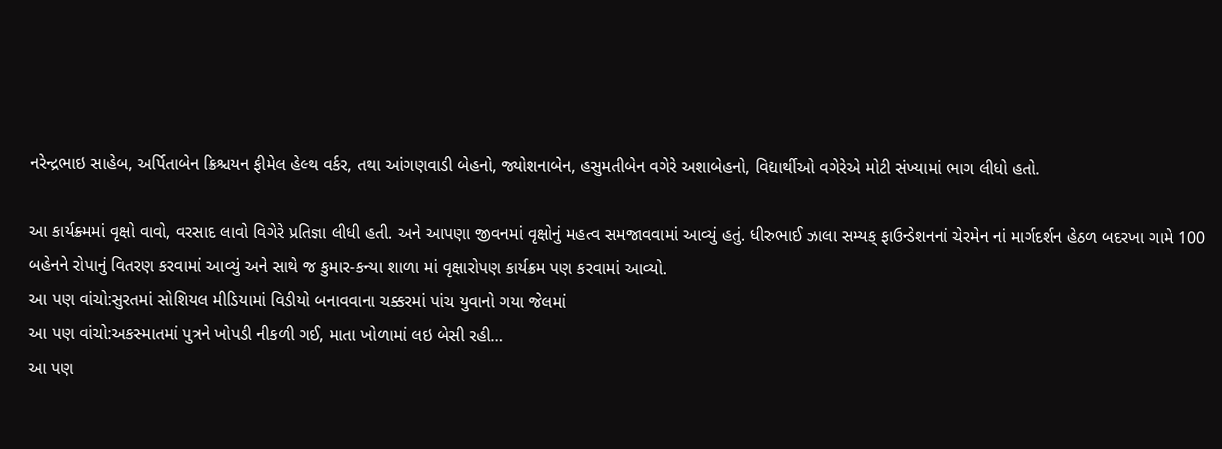નરેન્દ્રભાઇ સાહેબ, અર્પિતાબેન ક્રિશ્ચયન ફીમેલ હેલ્થ વર્કર, તથા આંગણવાડી બેહનો, જ્યોશનાબેન, હસુમતીબેન વગેરે અશાબેહનો, વિદ્યાર્થીઓ વગેરેએ મોટી સંખ્યામાં ભાગ લીધો હતો.

આ કાર્યક્ર્મમાં વૃક્ષો વાવો, વરસાદ લાવો વિગેરે પ્રતિજ્ઞા લીધી હતી. અને આપણા જીવનમાં વૃક્ષોનું મહત્વ સમજાવવામાં આવ્યું હતું. ધીરુભાઈ ઝાલા સમ્યક્ ફાઉન્ડેશનનાં ચેરમેન નાં માર્ગદર્શન હેઠળ બદરખા ગામે 100 બહેનને રોપાનું વિતરણ કરવામાં આવ્યું અને સાથે જ કુમાર-કન્યા શાળા માં વૃક્ષારોપણ કાર્યક્રમ પણ કરવામાં આવ્યો.
આ પણ વાંચો:સુરતમાં સોશિયલ મીડિયામાં વિડીયો બનાવવાના ચક્કરમાં પાંચ યુવાનો ગયા જેલમાં
આ પણ વાંચો:અકસ્માતમાં પુત્રને ખોપડી નીકળી ગઈ, માતા ખોળામાં લઇ બેસી રહી…
આ પણ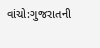વાંચો:ગુજરાતની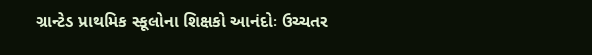ગ્રાન્ટેડ પ્રાથમિક સ્કૂલોના શિક્ષકો આનંદોઃ ઉચ્ચતર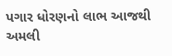પગાર ધોરણનો લાભ આજથી અમલી